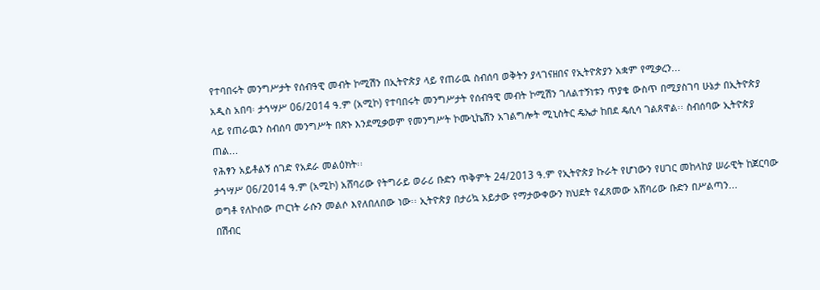የተባበሩት መንግሥታት የሰብዓዊ መብት ኮሚሽን በኢትዮጵያ ላይ የጠራዉ ስብሰባ ወቅትን ያላገናዘበና የኢትዮጵያን አቋም የሚቃረን...
አዲስ አበባ፡ ታኅሣሥ 06/2014 ዓ.ም (አሚኮ) የተባበሩት መንግሥታት የሰብዓዊ መብት ኮሚሽን ገለልተኝነቱን ጥያቄ ውስጥ በሚያስገባ ሁኔታ በኢትዮጵያ ላይ የጠራዉን ስብሰባ መንግሥት በጽኑ እንደሚቃወም የመንግሥት ኮሙኒኬሽን አገልግሎት ሚኒስትር ዴኤታ ከበደ ዴሲሳ ገልጸዋል፡፡ ስብሰባው ኢትዮጵያ ጠል...
የሕፃን አይቶልኝ ሰገድ የአደራ መልዕክት፡፡
ታኅሣሥ 06/2014 ዓ.ም (አሚኮ) አሸባሪው የትግራይ ወራሪ ቡድን ጥቅምት 24/2013 ዓ.ም የኢትዮጵያ ኩራት የሆነውን የሀገር መከላከያ ሠራዊት ከጀርባው ወግቶ የለኮሰው ጦርነት ራሱን መልሶ እየለበለበው ነው፡፡ ኢትዮጵያ በታሪኳ አይታው የማታውቀውን ክህደት የፈጸመው አሸባሪው ቡድን በሥልጣን...
በሽብር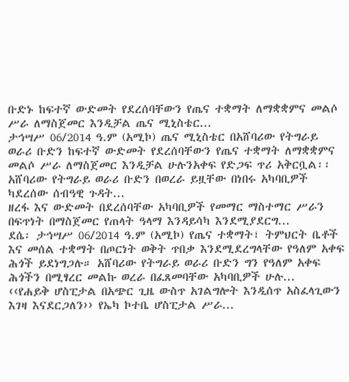ቡድኑ ከፍተኛ ውድመት የደረሰባቸውን የጤና ተቋማት ለማቋቋምና መልሶ ሥራ ለማስጀመር እንዲቻል ጤና ሚኒስቴር...
ታኅሣሥ 06/2014 ዓ.ም (አሚኮ) ጤና ሚኒስቴር በአሸባሪው የትግራይ ወራሪ ቡድን ከፍተኛ ውድመት የደረሰባቸውን የጤና ተቋማት ለማቋቋምና መልሶ ሥራ ለማስጀመር እንዲቻል ሁሉንአቀፍ የድጋፍ ጥሪ አቅርቧል፡፡
አሸባሪው የትግራይ ወራሪ ቡድን በወረራ ይዟቸው በነበሩ አካባቢዎች ካደረሰው ሰብዓዊ ጉዳት...
ዘረፋ እና ውድመት በደረሰባቸው አካባቢዎች የመማር ማስተማር ሥራን በፍጥነት በማስጀመር የጠላት ዓላማ እንዳይሳካ እንደሚያደርግ...
ደሴ፡ ታኅሣሥ 06/2014 ዓ.ም (አሚኮ) የጤና ተቋማት፣ ትምህርት ቤቶች እና መሰል ተቋማት በጦርነት ወቅት ጥበቃ እንደሚደረግላቸው የዓለም አቀፍ ሕጎች ይደነግጋሉ። አሸባሪው የትግራይ ወራሪ ቡድን ግን የዓለም አቀፍ ሕጎችን በሚፃረር መልኩ ወረራ በፈጸመባቸው አካባቢዎች ሁሉ...
‹‹የሐይቅ ሆስፒታል በአጭር ጊዜ ውስጥ አገልግሎት እንዲሰጥ አስፈላጊውን እገዛ እናደርጋለን›› የኤካ ኮተቤ ሆስፒታል ሥራ...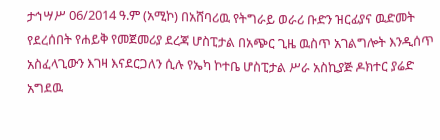ታኅሣሥ 06/2014 ዓ.ም (አሚኮ) በአሸባሪዉ የትግራይ ወራሪ ቡድን ዝርፊያና ዉድመት የደረሰበት የሐይቅ የመጀመሪያ ደረጃ ሆስፒታል በአጭር ጊዜ ዉስጥ አገልግሎት እንዲሰጥ አስፈላጊውን እገዛ እናደርጋለን ሲሉ የኤካ ኮተቤ ሆስፒታል ሥራ አስኪያጅ ዶክተር ያሬድ አግደዉ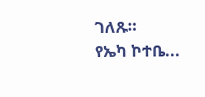ገለጹ።
የኤካ ኮተቤ...